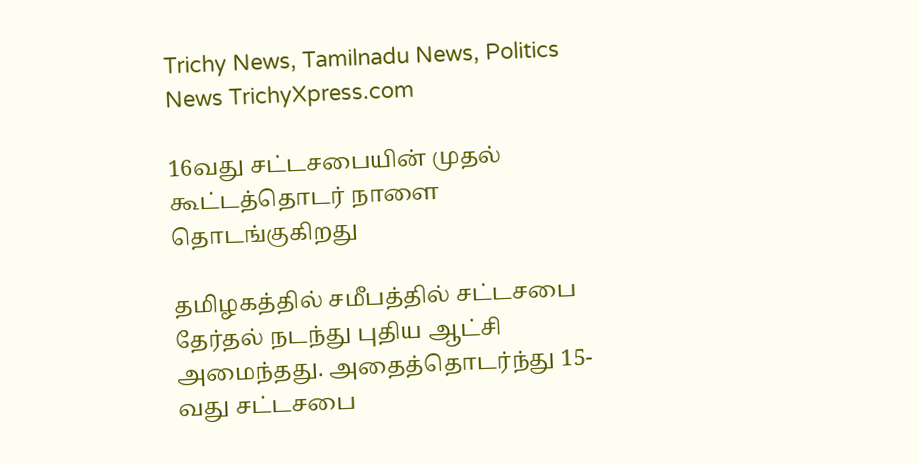Trichy News, Tamilnadu News, Politics News TrichyXpress.com

16வது சட்டசபையின் முதல் கூட்டத்தொடர் நாளை தொடங்குகிறது

தமிழகத்தில் சமீபத்தில் சட்டசபை தேர்தல் நடந்து புதிய ஆட்சி அமைந்தது. அதைத்தொடர்ந்து 15-வது சட்டசபை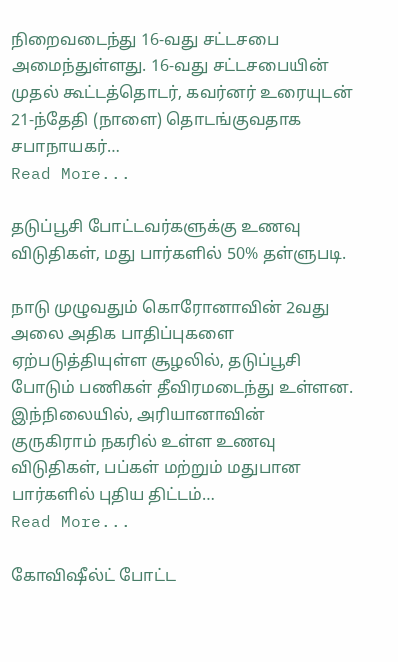நிறைவடைந்து 16-வது சட்டசபை அமைந்துள்ளது. 16-வது சட்டசபையின் முதல் கூட்டத்தொடர், கவர்னர் உரையுடன் 21-ந்தேதி (நாளை) தொடங்குவதாக சபாநாயகர்…
Read More...

தடுப்பூசி போட்டவர்களுக்கு உணவு விடுதிகள், மது பார்களில் 50% தள்ளுபடி.

நாடு முழுவதும் கொரோனாவின் 2வது அலை அதிக பாதிப்புகளை ஏற்படுத்தியுள்ள சூழலில், தடுப்பூசி போடும் பணிகள் தீவிரமடைந்து உள்ளன. இந்நிலையில், அரியானாவின் குருகிராம் நகரில் உள்ள உணவு விடுதிகள், பப்கள் மற்றும் மதுபான பார்களில் புதிய திட்டம்…
Read More...

கோவிஷீல்ட் போட்ட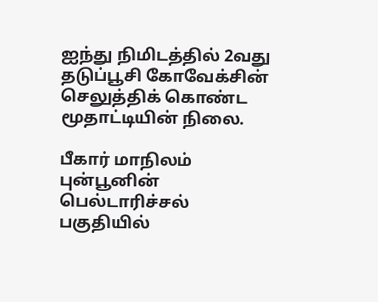ஐந்து நிமிடத்தில் 2வது தடுப்பூசி கோவேக்சின் செலுத்திக் கொண்ட மூதாட்டியின் நிலை.

பீகார் மாநிலம் புன்பூனின் பெல்டாரிச்சல் பகுதியில்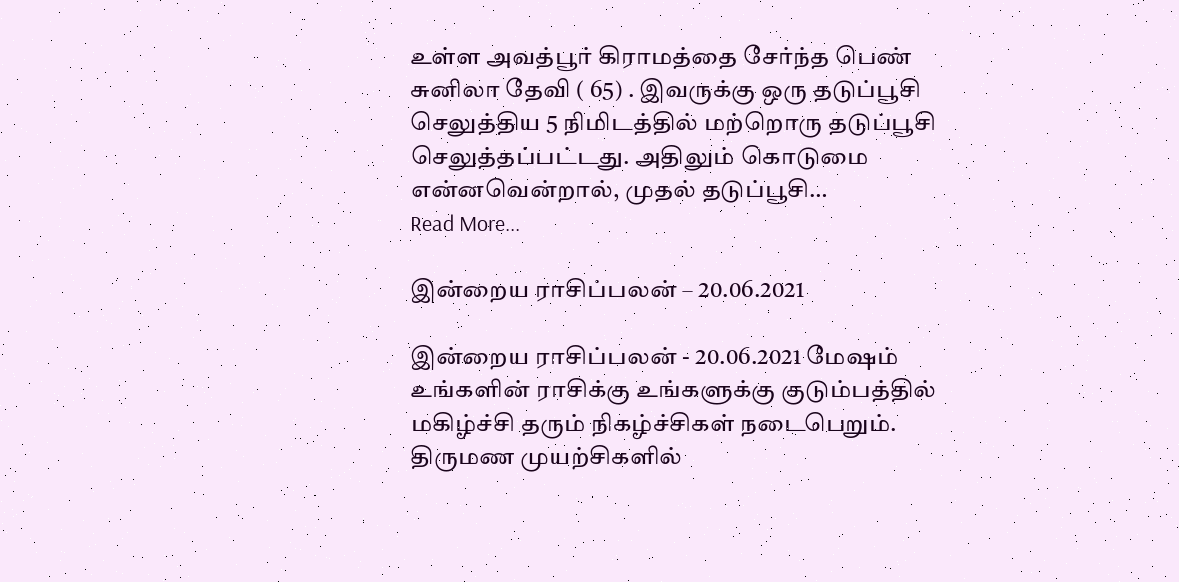உள்ள அவத்பூர் கிராமத்தை சேர்ந்த பெண் சுனிலா தேவி ( 65) . இவருக்கு ஒரு தடுப்பூசி செலுத்திய 5 நிமிடத்தில் மற்றொரு தடுப்பூசி செலுத்தப்பட்டது. அதிலும் கொடுமை என்னவென்றால், முதல் தடுப்பூசி…
Read More...

இன்றைய ராசிப்பலன் – 20.06.2021

இன்றைய ராசிப்பலன் - 20.06.2021 மேஷம் உங்களின் ராசிக்கு உங்களுக்கு குடும்பத்தில் மகிழ்ச்சி தரும் நிகழ்ச்சிகள் நடைபெறும். திருமண முயற்சிகளில்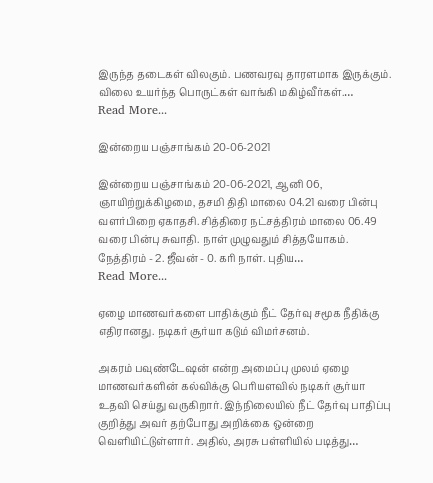இருந்த தடைகள் விலகும். பணவரவு தாரளமாக இருக்கும். விலை உயர்ந்த பொருட்கள் வாங்கி மகிழ்வீர்கள்.…
Read More...

இன்றைய பஞ்சாங்கம் 20-06-2021

இன்றைய பஞ்சாங்கம் 20-06-2021, ஆனி 06, ஞாயிற்றுக்கிழமை, தசமி திதி மாலை 04.21 வரை பின்பு வளர்பிறை ஏகாதசி. சித்திரை நட்சத்திரம் மாலை 06.49 வரை பின்பு சுவாதி. நாள் முழுவதும் சித்தயோகம். நேத்திரம் - 2. ஜீவன் - 0. கரி நாள். புதிய…
Read More...

ஏழை மாணவர்களை பாதிக்கும் நீட் தேர்வு சமூக நீதிக்கு எதிரானது. நடிகர் சூர்யா கடும் விமர்சனம்.

அகரம் பவுண்டேஷன் என்ற அமைப்பு முலம் ஏழை மாணவர்களின் கல்விக்கு பெரியளவில் நடிகர் சூர்யா உதவி செய்து வருகிறார். இந்நிலையில் நீட் தேர்வு பாதிப்பு குறித்து அவர் தற்போது அறிக்கை ஒன்றை வெளியிட்டுள்ளார். அதில், அரசு பள்ளியில் படித்து…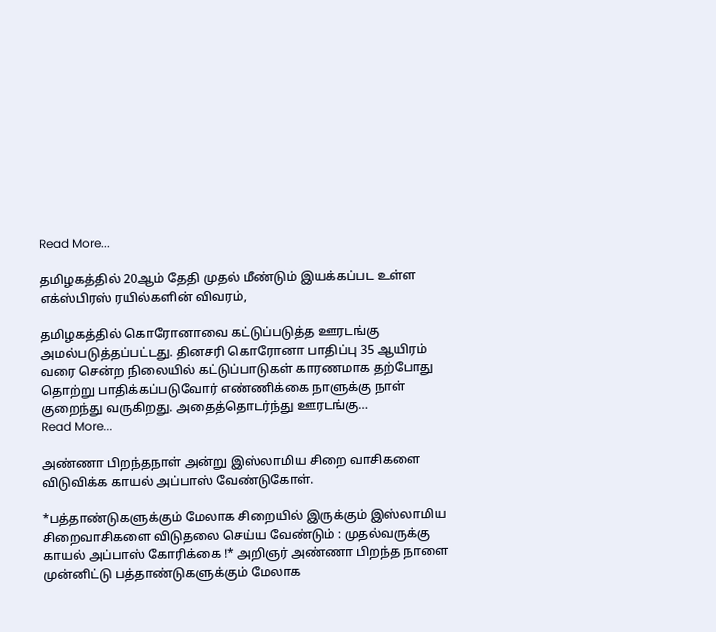Read More...

தமிழகத்தில் 20ஆம் தேதி முதல் மீண்டும் இயக்கப்பட உள்ள எக்ஸ்பிரஸ் ரயில்களின் விவரம்,

தமிழகத்தில் கொரோனாவை கட்டுப்படுத்த ஊரடங்கு அமல்படுத்தப்பட்டது. தினசரி கொரோனா பாதிப்பு 35 ஆயிரம் வரை சென்ற நிலையில் கட்டுப்பாடுகள் காரணமாக தற்போது தொற்று பாதிக்கப்படுவோர் எண்ணிக்கை நாளுக்கு நாள் குறைந்து வருகிறது. அதைத்தொடர்ந்து ஊரடங்கு…
Read More...

அண்ணா பிறந்தநாள் அன்று இஸ்லாமிய சிறை வாசிகளை விடுவிக்க காயல் அப்பாஸ் வேண்டுகோள்.

*பத்தாண்டுகளுக்கும் மேலாக சிறையில் இருக்கும் இஸ்லாமிய சிறைவாசிகளை விடுதலை செய்ய வேண்டும் : முதல்வருக்கு காயல் அப்பாஸ் கோரிக்கை !* அறிஞர் அண்ணா பிறந்த நாளை முன்னிட்டு பத்தாண்டுகளுக்கும் மேலாக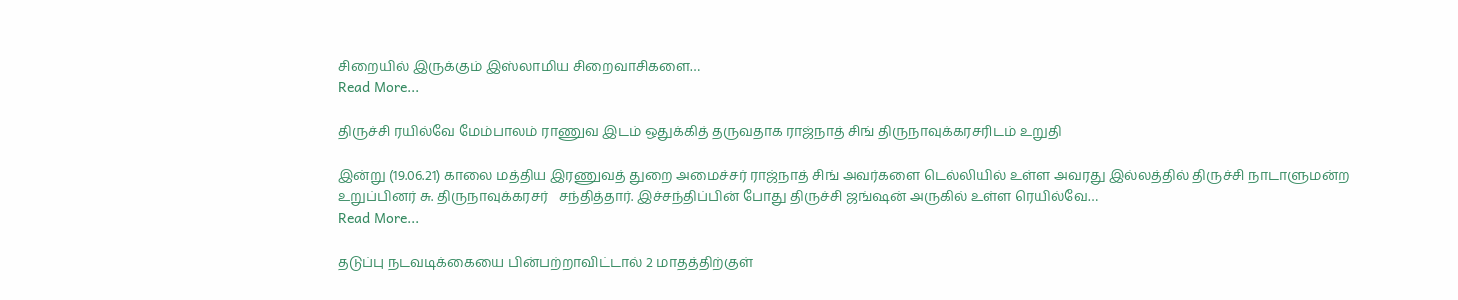சிறையில் இருக்கும் இஸ்லாமிய சிறைவாசிகளை…
Read More...

திருச்சி ரயில்வே மேம்பாலம் ராணுவ இடம் ஒதுக்கித் தருவதாக ராஜ்நாத் சிங் திருநாவுக்கரசரிடம் உறுதி

இன்று (19.06.21) காலை மத்திய இரணுவத் துறை அமைச்சர் ராஜ்நாத் சிங் அவர்களை டெல்லியில் உள்ள அவரது இல்லத்தில் திருச்சி நாடாளுமன்ற உறுப்பினர் சு. திருநாவுக்கரசர்   சந்தித்தார். இச்சந்திப்பின் போது திருச்சி ஜங்ஷன் அருகில் உள்ள ரெயில்வே…
Read More...

தடுப்பு நடவடிக்கையை பின்பற்றாவிட்டால் 2 மாதத்திற்குள்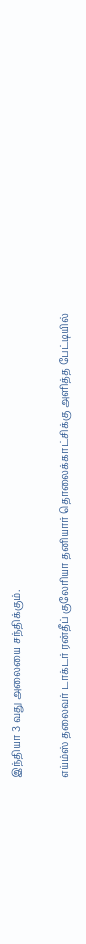இந்தியா 3 வது அலையை சந்திக்கும்.

எய்ம்ஸ் தலைவர் டாக்டர் ரன்தீப் குலேரியா தனியார் தொலைக்காட்சிக்கு அளித்த பேட்டியில்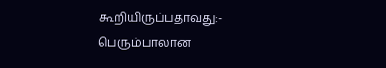கூறியிருப்பதாவது:- பெரும்பாலான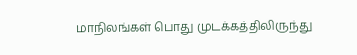மாநிலங்கள் பொது முடக்கத்திலிருந்து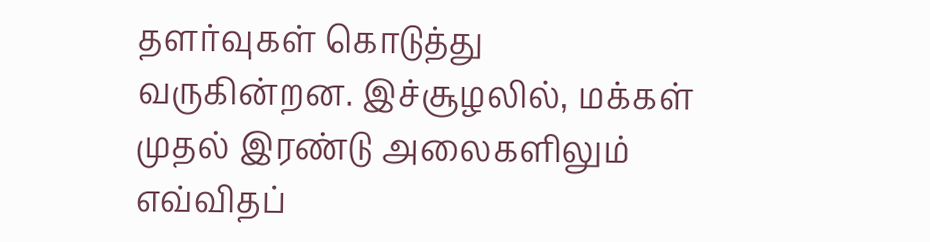தளர்வுகள் கொடுத்து வருகின்றன. இச்சூழலில், மக்கள் முதல் இரண்டு அலைகளிலும் எவ்விதப்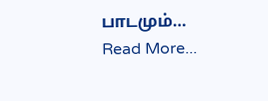பாடமும்…
Read More...